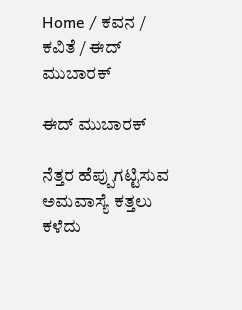Home / ಕವನ / ಕವಿತೆ / ಈದ್ ಮುಬಾರಕ್

ಈದ್ ಮುಬಾರಕ್

ನೆತ್ತರ ಹೆಪ್ಪುಗಟ್ಟಿಸುವ ಅಮವಾಸ್ಯೆ ಕತ್ತಲು ಕಳೆದು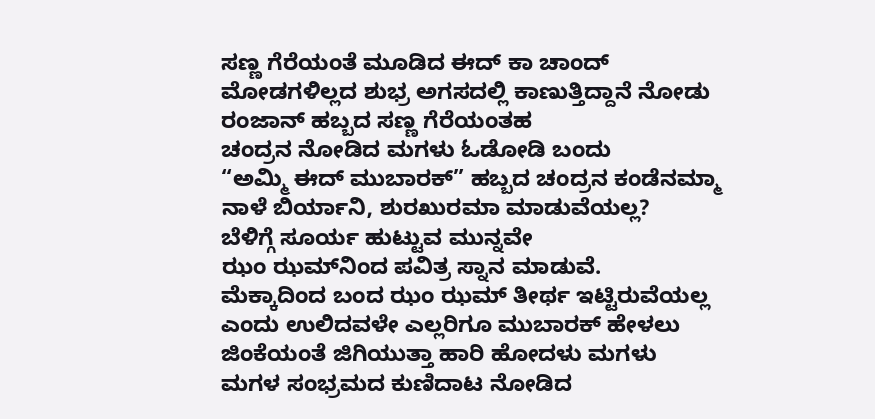ಸಣ್ಣ ಗೆರೆಯಂತೆ ಮೂಡಿದ ಈದ್ ಕಾ ಚಾಂದ್
ಮೋಡಗಳಿಲ್ಲದ ಶುಭ್ರ ಅಗಸದಲ್ಲಿ ಕಾಣುತ್ತಿದ್ದಾನೆ ನೋಡು
ರಂಜಾನ್ ಹಬ್ಬದ ಸಣ್ಣ ಗೆರೆಯಂತಹ
ಚಂದ್ರನ ನೋಡಿದ ಮಗಳು ಓಡೋಡಿ ಬಂದು
“ಅಮ್ಮಿ ಈದ್ ಮುಬಾರಕ್” ಹಬ್ಬದ ಚಂದ್ರನ ಕಂಡೆನಮ್ಮಾ
ನಾಳೆ ಬಿರ್ಯಾನಿ, ಶುರಖುರಮಾ ಮಾಡುವೆಯಲ್ಲ?
ಬೆಳಿಗ್ಗೆ ಸೂರ್ಯ ಹುಟ್ಟುವ ಮುನ್ನವೇ
ಝಂ ಝಮ್‌ನಿಂದ ಪವಿತ್ರ ಸ್ನಾನ ಮಾಡುವೆ.
ಮೆಕ್ಕಾದಿಂದ ಬಂದ ಝಂ ಝಮ್ ತೀರ್ಥ ಇಟ್ಟಿರುವೆಯಲ್ಲ
ಎಂದು ಉಲಿದವಳೇ ಎಲ್ಲರಿಗೂ ಮುಬಾರಕ್ ಹೇಳಲು
ಜಿಂಕೆಯಂತೆ ಜಿಗಿಯುತ್ತಾ ಹಾರಿ ಹೋದಳು ಮಗಳು
ಮಗಳ ಸಂಭ್ರಮದ ಕುಣಿದಾಟ ನೋಡಿದ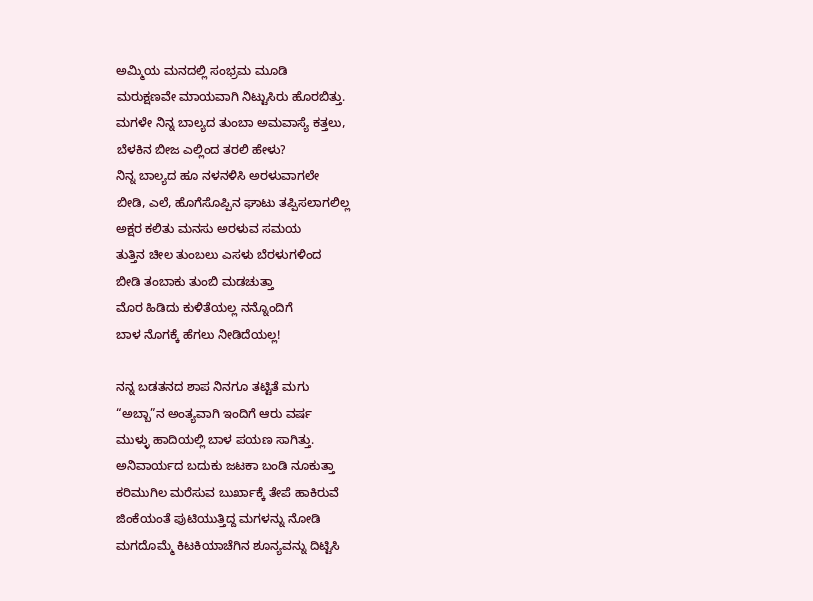ಅಮ್ಮಿಯ ಮನದಲ್ಲಿ ಸಂಭ್ರಮ ಮೂಡಿ
ಮರುಕ್ಷಣವೇ ಮಾಯವಾಗಿ ನಿಟ್ಟುಸಿರು ಹೊರಬಿತ್ತು.
ಮಗಳೇ ನಿನ್ನ ಬಾಲ್ಯದ ತುಂಬಾ ಅಮವಾಸ್ಯೆ ಕತ್ತಲು,
ಬೆಳಕಿನ ಬೀಜ ಎಲ್ಲಿಂದ ತರಲಿ ಹೇಳು?
ನಿನ್ನ ಬಾಲ್ಯದ ಹೂ ನಳನಳಿಸಿ ಅರಳುವಾಗಲೇ
ಬೀಡಿ, ಎಲೆ, ಹೊಗೆಸೊಪ್ಪಿನ ಘಾಟು ತಪ್ಪಿಸಲಾಗಲಿಲ್ಲ
ಅಕ್ಷರ ಕಲಿತು ಮನಸು ಅರಳುವ ಸಮಯ
ತುತ್ತಿನ ಚೀಲ ತುಂಬಲು ಎಸಳು ಬೆರಳುಗಳಿಂದ
ಬೀಡಿ ತಂಬಾಕು ತುಂಬಿ ಮಡಚುತ್ತಾ
ಮೊರ ಹಿಡಿದು ಕುಳಿತೆಯಲ್ಲ ನನ್ನೊಂದಿಗೆ
ಬಾಳ ನೊಗಕ್ಕೆ ಹೆಗಲು ನೀಡಿದೆಯಲ್ಲ!

ನನ್ನ ಬಡತನದ ಶಾಪ ನಿನಗೂ ತಟ್ಟಿತೆ ಮಗು
“ಅಬ್ಬಾ”ನ ಅಂತ್ಯವಾಗಿ ಇಂದಿಗೆ ಆರು ವರ್ಷ
ಮುಳ್ಳು ಹಾದಿಯಲ್ಲಿ ಬಾಳ ಪಯಣ ಸಾಗಿತ್ತು.
ಅನಿವಾರ್ಯದ ಬದುಕು ಜಟಕಾ ಬಂಡಿ ನೂಕುತ್ತಾ
ಕರಿಮುಗಿಲ ಮರೆಸುವ ಬುರ್ಖಾಕ್ಕೆ ತೇಪೆ ಹಾಕಿರುವೆ
ಜಿಂಕೆಯಂತೆ ಪುಟಿಯುತ್ತಿದ್ದ ಮಗಳನ್ನು ನೋಡಿ
ಮಗದೊಮ್ಮೆ ಕಿಟಕಿಯಾಚೆಗಿನ ಶೂನ್ಯವನ್ನು ದಿಟ್ಟಿಸಿ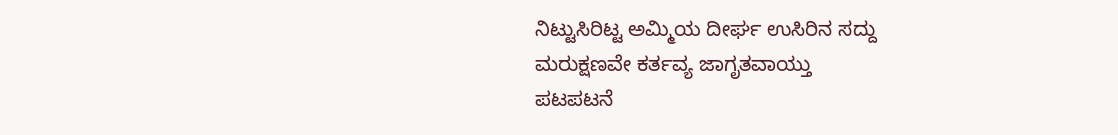ನಿಟ್ಟುಸಿರಿಟ್ಟ ಅಮ್ಮಿಯ ದೀರ್ಘ ಉಸಿರಿನ ಸದ್ದು
ಮರುಕ್ಷಣವೇ ಕರ್ತವ್ಯ ಜಾಗೃತವಾಯ್ತು
ಪಟಪಟನೆ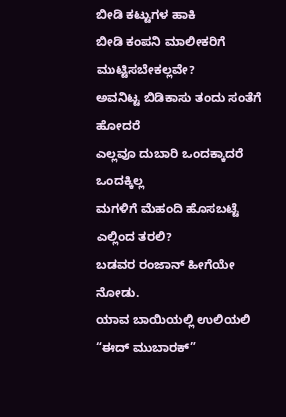ಬೀಡಿ ಕಟ್ಟುಗಳ ಹಾಕಿ
ಬೀಡಿ ಕಂಪನಿ ಮಾಲೀಕರಿಗೆ ಮುಟ್ಟಿಸಬೇಕಲ್ಲವೇ?
ಅವನಿಟ್ಟ ಬಿಡಿಕಾಸು ತಂದು ಸಂತೆಗೆ ಹೋದರೆ
ಎಲ್ಲವೂ ದುಬಾರಿ ಒಂದಕ್ಕಾದರೆ ಒಂದಕ್ಕಿಲ್ಲ
ಮಗಳಿಗೆ ಮೆಹಂದಿ ಹೊಸಬಟ್ಟೆ ಎಲ್ಲಿಂದ ತರಲಿ?
ಬಡವರ ರಂಜಾನ್ ಹೀಗೆಯೇ ನೋಡು.
ಯಾವ ಬಾಯಿಯಲ್ಲಿ ಉಲಿಯಲಿ
“ಈದ್ ಮುಬಾರಕ್”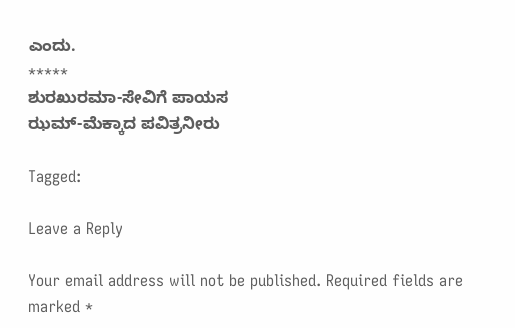ಎಂದು.
*****
ಶುರಖುರಮಾ-ಸೇವಿಗೆ ಪಾಯಸ
ಝಮ್‌-ಮೆಕ್ಕಾದ ಪವಿತ್ರನೀರು

Tagged:

Leave a Reply

Your email address will not be published. Required fields are marked *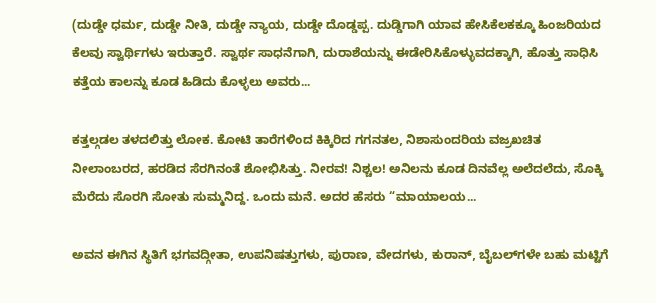(ದುಡ್ಡೇ ಧರ್ಮ, ದುಡ್ಡೇ ನೀತಿ, ದುಡ್ಡೇ ನ್ಯಾಯ, ದುಡ್ಡೇ ದೊಡ್ಡಪ್ಪ. ದುಡ್ಡಿಗಾಗಿ ಯಾವ ಹೇಸಿಕೆಲಕಕ್ಕೂ ಹಿಂಜರಿಯದ ಕೆಲವು ಸ್ವಾರ್ಥಿಗಳು ಇರುತ್ತಾರೆ. ಸ್ವಾರ್ಥ ಸಾಧನೆಗಾಗಿ, ದುರಾಶೆಯನ್ನು ಈಡೇರಿಸಿಕೊಳ್ಳುವದಕ್ಕಾಗಿ, ಹೊತ್ತು ಸಾಧಿಸಿ ಕತ್ತೆಯ ಕಾಲನ್ನು ಕೂಡ ಹಿಡಿದು ಕೊಳ್ಳಲು ಅವರು...

ಕತ್ತಲ್ಗಡಲ ತಳದಲಿತ್ತು ಲೋಕ. ಕೋಟಿ ತಾರೆಗಳಿಂದ ಕಿಕ್ಕಿರಿದ ಗಗನತಲ, ನಿಶಾಸುಂದರಿಯ ವಜ್ರಖಚಿತ ನೀಲಾಂಬರದ, ಹರಡಿದ ಸೆರಗಿನಂತೆ ಶೋಭಿಸಿತ್ತು. ನೀರವ! ನಿಶ್ಚಲ! ಅನಿಲನು ಕೂಡ ದಿನವೆಲ್ಲ ಅಲೆದಲೆದು, ಸೊಕ್ಕಿ ಮೆರೆದು ಸೊರಗಿ ಸೋತು ಸುಮ್ಮನಿದ್ದ. ಒಂದು ಮನೆ. ಅದರ ಹೆಸರು “ಮಾಯಾಲಯ...

ಅವನ ಈಗಿನ ಸ್ಥಿತಿಗೆ ಭಗವದ್ಗೀತಾ, ಉಪನಿಷತ್ತುಗಳು, ಪುರಾಣ, ವೇದಗಳು, ಕುರಾನ್, ಬೈಬಲ್‌ಗಳೇ ಬಹು ಮಟ್ಟಿಗೆ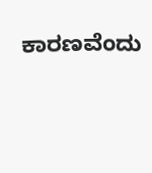ಕಾರಣವೆಂದು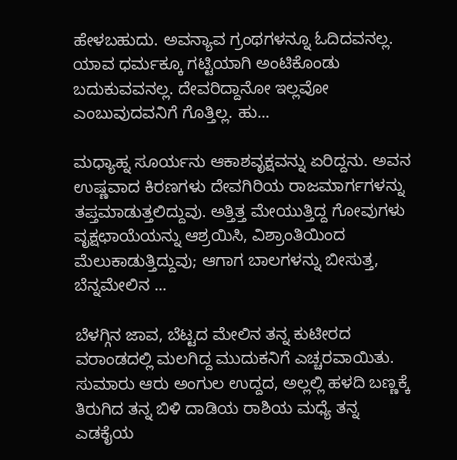ಹೇಳಬಹುದು. ಅವನ್ಯಾವ ಗ್ರಂಥಗಳನ್ನೂ ಓದಿದವನಲ್ಲ. ಯಾವ ಧರ್ಮಕ್ಕೂ ಗಟ್ಟಿಯಾಗಿ ಅಂಟಿಕೊಂಡು ಬದುಕುವವನಲ್ಲ. ದೇವರಿದ್ದಾನೋ ಇಲ್ಲವೋ ಎಂಬುವುದವನಿಗೆ ಗೊತ್ತಿಲ್ಲ. ಹು...

ಮಧ್ಯಾಹ್ನ ಸೂರ್ಯನು ಆಕಾಶವೃಕ್ಷವನ್ನು ಏರಿದ್ದನು. ಅವನ ಉಷ್ಣವಾದ ಕಿರಣಗಳು ದೇವಗಿರಿಯ ರಾಜಮಾರ್ಗಗಳನ್ನು ತಪ್ತಮಾಡುತ್ತಲಿದ್ದುವು. ಅತ್ತಿತ್ತ ಮೇಯುತ್ತಿದ್ದ ಗೋವುಗಳು ವೃಕ್ಷಛಾಯೆಯನ್ನು ಆಶ್ರಯಿಸಿ, ವಿಶ್ರಾಂತಿಯಿಂದ ಮೆಲುಕಾಡುತ್ತಿದ್ದುವು; ಆಗಾಗ ಬಾಲಗಳನ್ನು ಬೀಸುತ್ತ, ಬೆನ್ನಮೇಲಿನ ...

ಬೆಳಗ್ಗಿನ ಜಾವ, ಬೆಟ್ಟದ ಮೇಲಿನ ತನ್ನ ಕುಟೀರದ ವರಾಂಡದಲ್ಲಿ ಮಲಗಿದ್ದ ಮುದುಕನಿಗೆ ಎಚ್ಚರವಾಯಿತು. ಸುಮಾರು ಆರು ಅಂಗುಲ ಉದ್ದದ, ಅಲ್ಲಲ್ಲಿ ಹಳದಿ ಬಣ್ಣಕ್ಕೆ ತಿರುಗಿದ ತನ್ನ ಬಿಳಿ ದಾಡಿಯ ರಾಶಿಯ ಮಧ್ಯೆ ತನ್ನ ಎಡಕೈಯ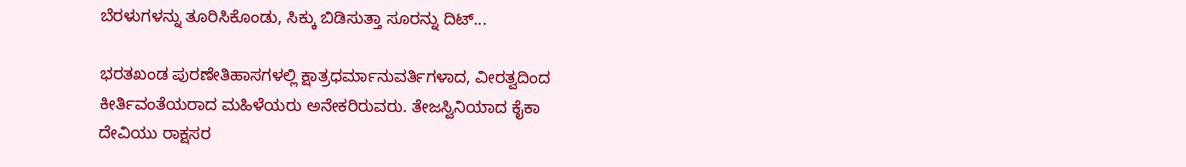ಬೆರಳುಗಳನ್ನು ತೂರಿಸಿಕೊಂಡು, ಸಿಕ್ಕು ಬಿಡಿಸುತ್ತಾ ಸೂರನ್ನು ದಿಟ್...

ಭರತಖಂಡ ಪುರಣೇತಿಹಾಸಗಳಲ್ಲಿ ಕ್ಷಾತ್ರಧರ್ಮಾನುವರ್ತಿಗಳಾದ, ವೀರತ್ವದಿಂದ ಕೀರ್ತಿವಂತೆಯರಾದ ಮಹಿಳೆಯರು ಅನೇಕರಿರುವರು. ತೇಜಸ್ವಿನಿಯಾದ ಕೈಕಾ ದೇವಿಯು ರಾಕ್ಷಸರ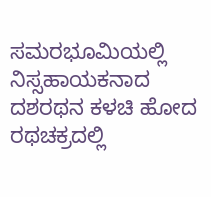ಸಮರಭೂಮಿಯಲ್ಲಿ ನಿಸ್ಸಹಾಯಕನಾದ ದಶರಥನ ಕಳಚಿ ಹೋದ ರಥಚಕ್ರದಲ್ಲಿ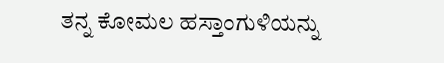ತನ್ನ ಕೋಮಲ ಹಸ್ತಾಂಗುಳಿಯನ್ನು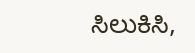ಸಿಲುಕಿಸಿ,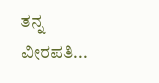ತನ್ನ ವೀರಪತಿ...